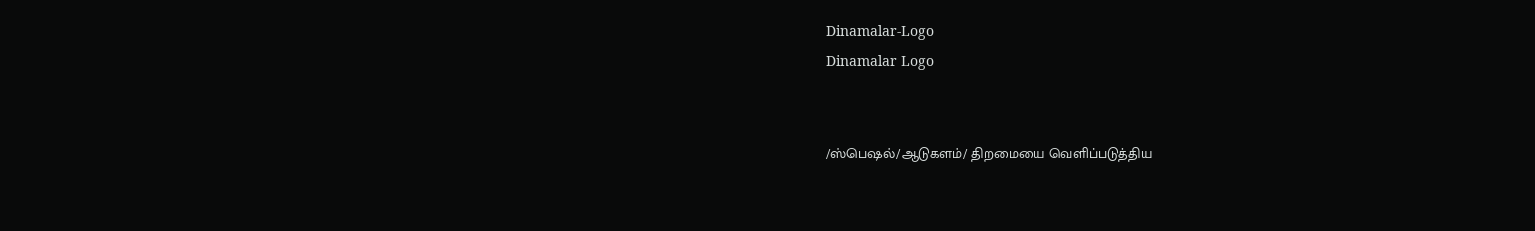Dinamalar-Logo
Dinamalar Logo


/ஸ்பெஷல்/ஆடுகளம்/ திறமையை வெளிப்படுத்திய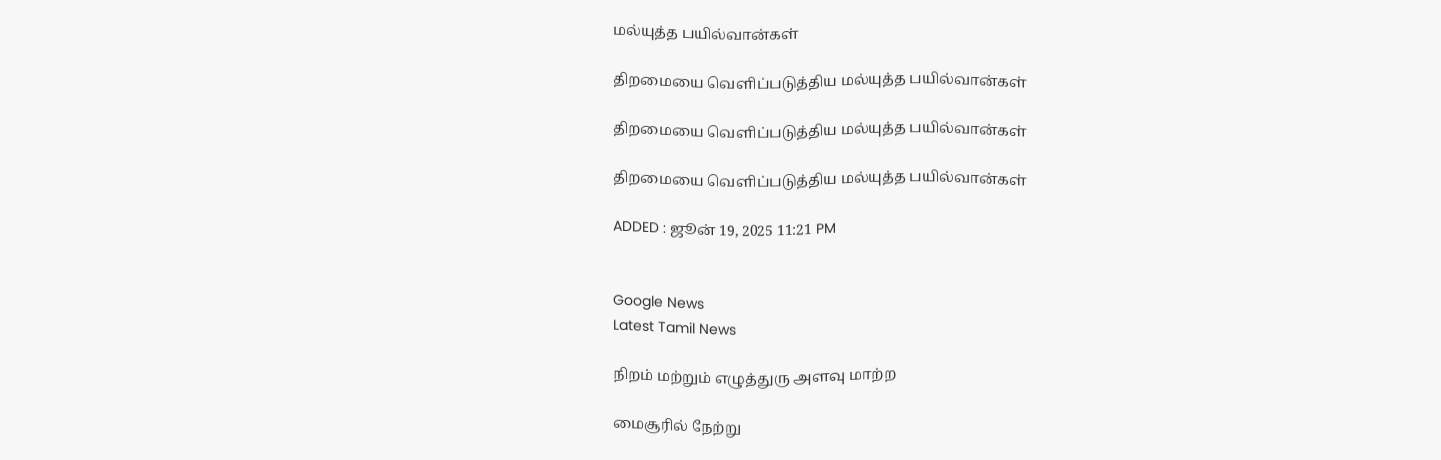மல்யுத்த பயில்வான்கள்

திறமையை வெளிப்படுத்திய மல்யுத்த பயில்வான்கள்

திறமையை வெளிப்படுத்திய மல்யுத்த பயில்வான்கள்

திறமையை வெளிப்படுத்திய மல்யுத்த பயில்வான்கள்

ADDED : ஜூன் 19, 2025 11:21 PM


Google News
Latest Tamil News

நிறம் மற்றும் எழுத்துரு அளவு மாற்ற

மைசூரில் நேற்று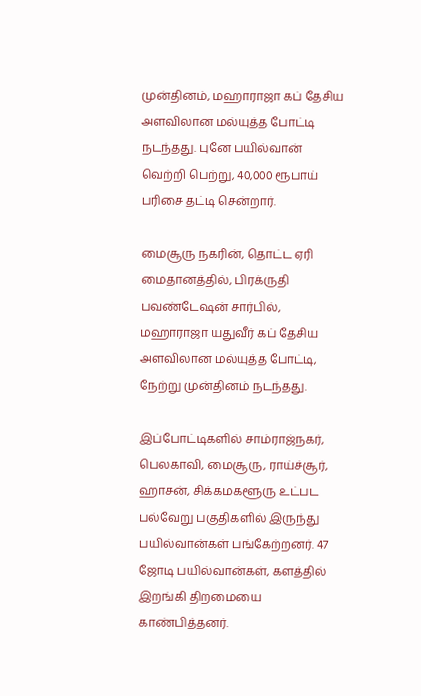முன்தினம், மஹாராஜா கப் தேசிய அளவிலான மல்யுத்த போட்டி நடந்தது. புனே பயில்வான் வெற்றி பெற்று, 40,000 ரூபாய் பரிசை தட்டி சென்றார்.

மைசூரு நகரின், தொட்ட ஏரி மைதானத்தில், பிரக்ருதி பவண்டேஷன் சார்பில், மஹாராஜா யதுவீர் கப் தேசிய அளவிலான மல்யுத்த போட்டி, நேற்று முன்தினம் நடந்தது.

இப்போட்டிகளில் சாம்ராஜ்நகர், பெலகாவி, மைசூரு, ராய்ச்சூர், ஹாசன், சிக்கமகளூரு உட்பட பல்வேறு பகுதிகளில் இருந்து பயில்வான்கள் பங்கேற்றனர். 47 ஜோடி பயில்வான்கள், களத்தில் இறங்கி திறமையை காண்பித்தனர்.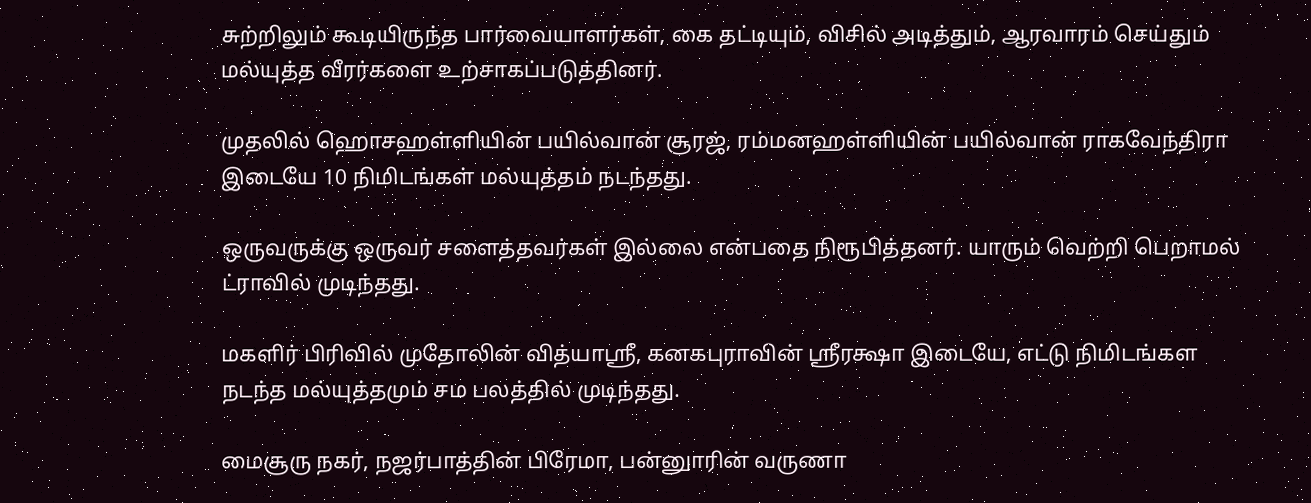சுற்றிலும் கூடியிருந்த பார்வையாளர்கள், கை தட்டியும், விசில் அடித்தும், ஆரவாரம் செய்தும் மல்யுத்த வீரர்களை உற்சாகப்படுத்தினர்.

முதலில் ஹொசஹள்ளியின் பயில்வான் சூரஜ், ரம்மனஹள்ளியின் பயில்வான் ராகவேந்திரா இடையே 10 நிமிடங்கள் மல்யுத்தம் நடந்தது.

ஒருவருக்கு ஒருவர் சளைத்தவர்கள் இல்லை என்பதை நிரூபித்தனர். யாரும் வெற்றி பெறாமல் ட்ராவில் முடிந்தது.

மகளிர் பிரிவில் முதோலின் வித்யாஸ்ரீ, கனகபுராவின் ஸ்ரீரக்ஷா இடையே, எட்டு நிமிடங்கள நடந்த மல்யுத்தமும் சம பலத்தில் முடிந்தது.

மைசூரு நகர், நஜர்பாத்தின் பிரேமா, பன்னுாரின் வருணா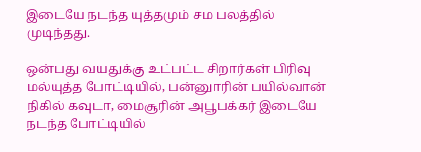இடையே நடந்த யுத்தமும் சம பலத்தில் முடிந்தது.

ஒன்பது வயதுக்கு உட்பட்ட சிறார்கள் பிரிவு மல்யுத்த போட்டியில், பன்னுாரின் பயில்வான் நிகில் கவுடா, மைசூரின் அபூபக்கர் இடையே நடந்த போட்டியில்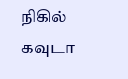நிகில் கவுடா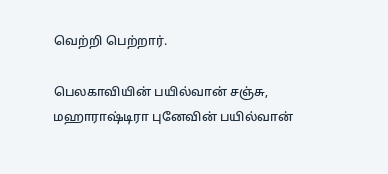வெற்றி பெற்றார்.

பெலகாவியின் பயில்வான் சஞ்சு, மஹாராஷ்டிரா புனேவின் பயில்வான்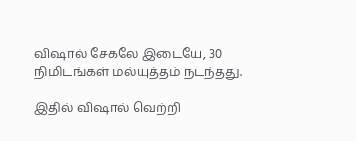விஷால் சேகலே இடையே, 30 நிமிடங்கள் மல்யுத்தம் நடந்தது.

இதில் விஷால் வெற்றி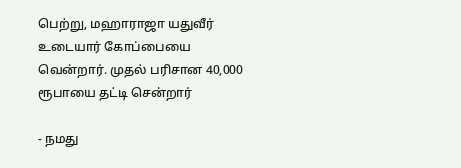பெற்று, மஹாராஜா யதுவீர் உடையார் கோப்பையை வென்றார். முதல் பரிசான 40,000 ரூபாயை தட்டி சென்றார்

- நமது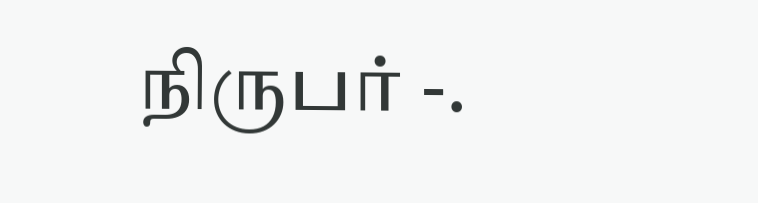நிருபர் -.